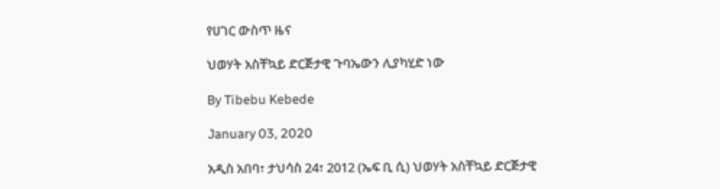የሀገር ውስጥ ዜና

ህወሃት አስቸኳይ ድርጅታዊ ጉባኤውን ሊያካሂድ ነው

By Tibebu Kebede

January 03, 2020

አዲስ አበባ፣ ታህሳስ 24፣ 2012 (ኤፍ ቢ ሲ) ህወሃት አስቸኳይ ድርጅታዊ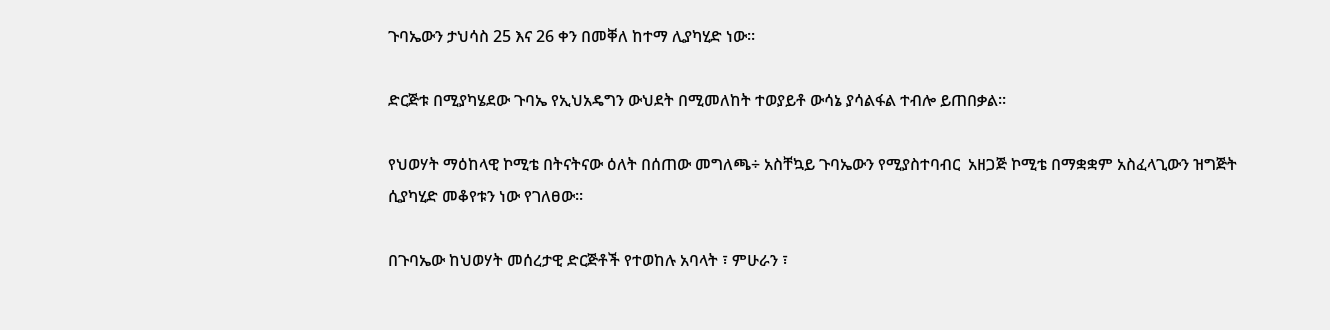ጉባኤውን ታህሳስ 25 እና 26 ቀን በመቐለ ከተማ ሊያካሂድ ነው፡፡

ድርጅቱ በሚያካሄደው ጉባኤ የኢህአዴግን ውህደት በሚመለከት ተወያይቶ ውሳኔ ያሳልፋል ተብሎ ይጠበቃል፡፡

የህወሃት ማዕከላዊ ኮሚቴ በትናትናው ዕለት በሰጠው መግለጫ÷ አስቸኳይ ጉባኤውን የሚያስተባብር  አዘጋጅ ኮሚቴ በማቋቋም አስፈላጊውን ዝግጅት ሲያካሂድ መቆየቱን ነው የገለፀው፡፡

በጉባኤው ከህወሃት መሰረታዊ ድርጅቶች የተወከሉ አባላት ፣ ምሁራን ፣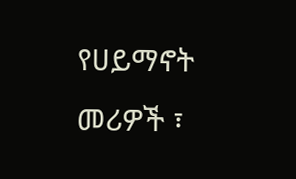የሀይማኖት መሪዎች ፣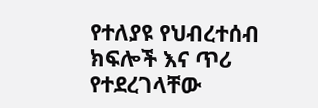የተለያዩ የህብረተሰብ ክፍሎች እና ጥሪ የተደረገላቸው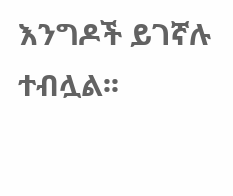እንግዶች ይገኛሉ ተብሏል፡፡